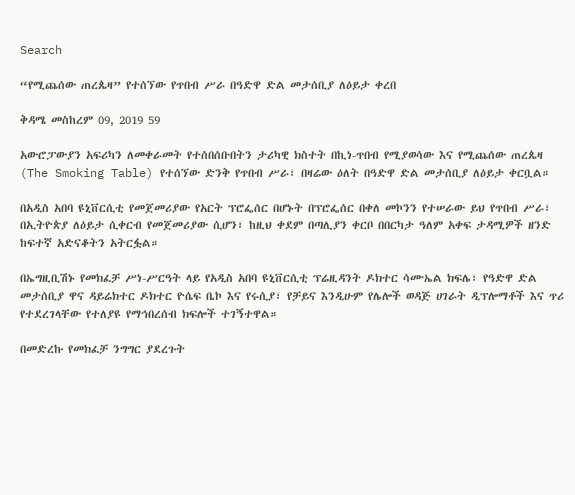Search

“የሚጨሰው ጠረጴዛ” የተሰኘው የጥበብ ሥራ በዓድዋ ድል መታሰቢያ ለዕይታ ቀረበ

ቅዳሜ መስከረም 09, 2019 59

አውሮፓውያን አፍሪካን ለመቀራመት የተሰበሰቡበትን ታሪካዊ ክስተት በኪነ-ጥበብ የሚያወሳው እና የሚጨሰው ጠረጴዛ (The Smoking Table) የተሰኘው ድንቅ የጥበብ ሥራ፣ በዛሬው ዕለት በዓድዋ ድል መታሰቢያ ለዕይታ ቀርቧል።

በአዲስ አበባ ዩኒቨርሲቲ የመጀመሪያው የአርት ፕሮፌሰር በሆኑት በፕሮፌሰር በቀለ መኮንን የተሠራው ይህ የጥበብ ሥራ፣ በኢትዮጵያ ለዕይታ ሲቀርብ የመጀመሪያው ሲሆን፣ ከዚህ ቀደም በጣሊያን ቀርቦ በበርካታ ዓለም አቀፍ ታዳሚዎች ዘንድ ከፍተኛ አድናቆትን አትርፏል።

በኤግዚቢሽኑ የመክፈቻ ሥነ-ሥርዓት ላይ የአዲስ አበባ ዩኒቨርሲቲ ፕሬዚዳንት ዶክተር ሳሙኤል ክፍሌ፣ የዓድዋ ድል መታሰቢያ ዋና ዳይሬክተር ዶክተር ዮሴፍ ቤኮ እና የሩሲያ፣ የቻይና እንዲሁም የሌሎች ወዳጅ ሀገራት ዲፕሎማቶች እና ጥሪ የተደረገላቸው የተለያዩ የማኅበረሰብ ክፍሎች ተገኝተዋል።

በመድረኩ የመክፈቻ ንግግር ያደረጉት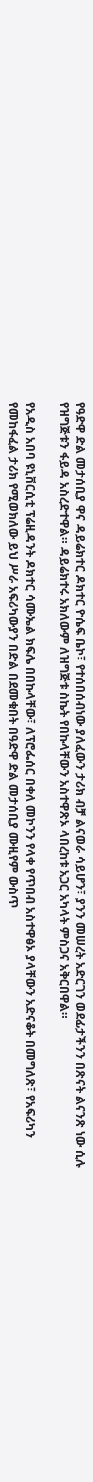የዓድዋ ድል መታሰቢያ ዋና ዳይሬክተር ዶክተር ዮሴፍ ቤኮ፣ የተሰበሰብነው ያለፈውን ታሪክ ብቻ ልናወራ ሳይሆን፣ ያንን መሠረት አድርገን ወደፊታችንን በጽናት ልናንጽ ነው ሲሉ የዝግጅቱን ፋይዳ አስረድተዋል። ዳይሬክተሩ አክለውም ለዝግጅቱ ስኬት የበኩላቸውን አስተዋጽኦ ላበረከቱ አጋር አካላት ምስጋና አቅርበዋል።

የአዲስ አበባ ዩኒቨርሲቲ ፕሬዚዳንት ዶክተር ሳሙኤል ክፍሌ በበኩላቸው፣ ለፕሮፌሰር በቀለ መኮንን የላቀ የጥበብ አስተዋፅኦ ያላቸውን አድናቆት በመግለጽ፣ የአፍሪካን የመከፋፈል ታሪክ የሚወክለው ይህ ሥራ አፍሪካውያን በድል በደመቁበት በዓድዋ ድል መታሰቢያ ሙዚየም ውስጥ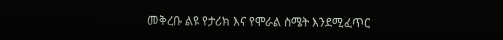መቅረቡ ልዩ የታሪክ እና የሞራል ስሜት እንደሚፈጥር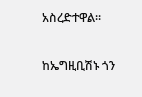አስረድተዋል።

ከኤግዚቢሽኑ ጎን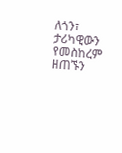ለጎን፣ ታሪካዊውን የመስከረም ዘጠኙን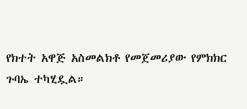የክተት አዋጅ አስመልክቶ የመጀመሪያው የምክክር ጉባኤ ተካሂዷል።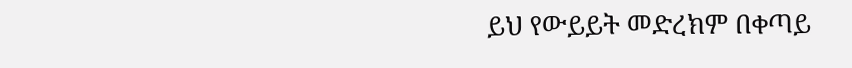ይህ የውይይት መድረክም በቀጣይ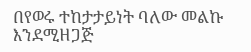በየወሩ ተከታታይነት ባለው መልኩ እንደሚዘጋጅ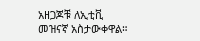አዘጋጆቹ ለኢቲቪ መዝናኛ አስታውቀዋል።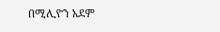በሚሊዮን አደም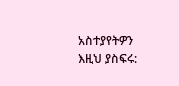አስተያየትዎን እዚህ ያስፍሩ: